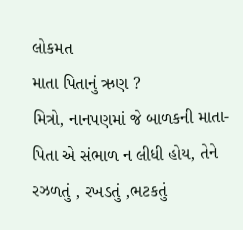લોકમત
માતા પિતાનું ઋણ ?
મિત્રો, નાનપણમાં જે બાળકની માતા-પિતા એ સંભાળ ન લીધી હોય, તેને રઝળતું , રખડતું ,ભટકતું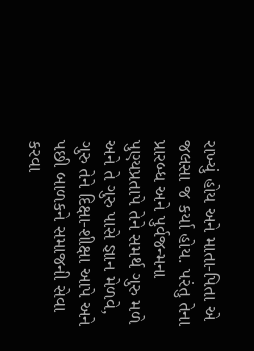રાખ્યું હોય અને માતા-પિતા એ જલસા જ કર્યા હોય. પરંતુ તેના પ્રારબ્ધ અને પુર્વજન્મના પુણ્યપ્રતાપે તેને સમર્થ ગુરુ મળે અને તે ગુરુ પાસે જ્ઞાન મેળવે, ગુરુ તેને દિક્ષા-શીક્ષા આપે અને પછી બાળકને સમાજની સેવા કરવા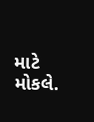માટે મોકલે.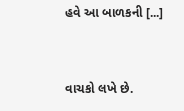હવે આ બાળકની [...]


વાચકો લખે છે.